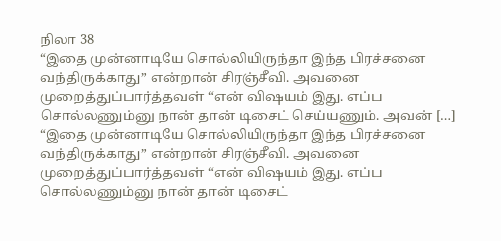நிலா 38
“இதை முன்னாடியே சொல்லியிருந்தா இந்த பிரச்சனை வந்திருக்காது” என்றான் சிரஞ்சீவி. அவனை முறைத்துப்பார்த்தவள் “என் விஷயம் இது. எப்ப சொல்லணும்னு நான் தான் டிசைட் செய்யணும். அவன் […]
“இதை முன்னாடியே சொல்லியிருந்தா இந்த பிரச்சனை வந்திருக்காது” என்றான் சிரஞ்சீவி. அவனை முறைத்துப்பார்த்தவள் “என் விஷயம் இது. எப்ப சொல்லணும்னு நான் தான் டிசைட்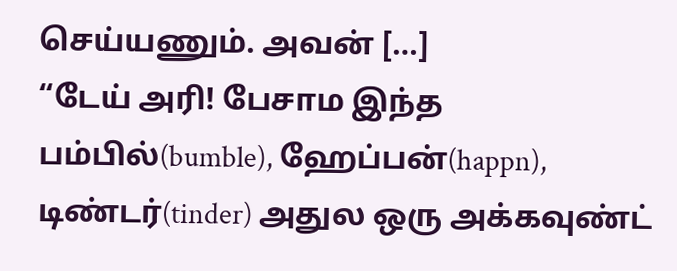செய்யணும். அவன் […]
“டேய் அரி! பேசாம இந்த பம்பில்(bumble), ஹேப்பன்(happn), டிண்டர்(tinder) அதுல ஒரு அக்கவுண்ட்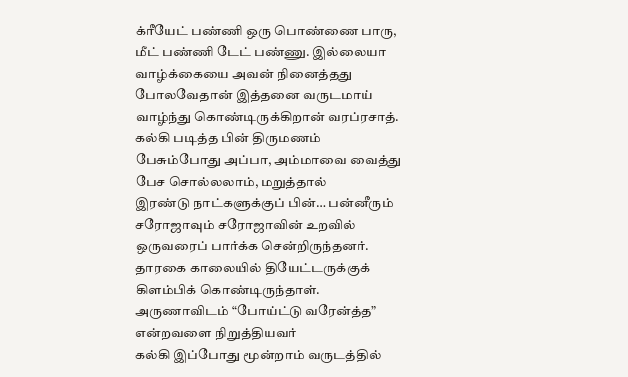க்ரீயேட் பண்ணி ஒரு பொண்ணை பாரு, மீட் பண்ணி டேட் பண்ணு. இல்லையா
வாழ்க்கையை அவன் நினைத்தது போலவேதான் இத்தனை வருடமாய் வாழ்ந்து கொண்டிருக்கிறான் வரப்ரசாத். கல்கி படித்த பின் திருமணம் பேசும்போது அப்பா, அம்மாவை வைத்து பேச சொல்லலாம், மறுத்தால்
இரண்டு நாட்களுக்குப் பின்… பன்னீரும் சரோஜாவும் சரோஜாவின் உறவில் ஒருவரைப் பார்க்க சென்றிருந்தனர். தாரகை காலையில் தியேட்டருக்குக் கிளம்பிக் கொண்டிருந்தாள். அருணாவிடம் “போய்ட்டு வரேன்த்த” என்றவளை நிறுத்தியவர்
கல்கி இப்போது மூன்றாம் வருடத்தில்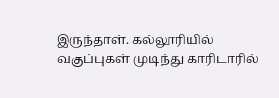இருந்தாள். கல்லூரியில் வகுப்புகள் முடிந்து காரிடாரில்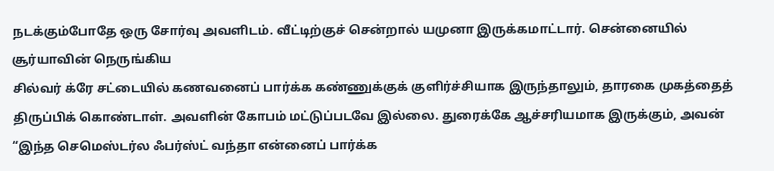நடக்கும்போதே ஒரு சோர்வு அவளிடம். வீட்டிற்குச் சென்றால் யமுனா இருக்கமாட்டார். சென்னையில் சூர்யாவின் நெருங்கிய
சில்வர் க்ரே சட்டையில் கணவனைப் பார்க்க கண்ணுக்குக் குளிர்ச்சியாக இருந்தாலும், தாரகை முகத்தைத் திருப்பிக் கொண்டாள். அவளின் கோபம் மட்டுப்படவே இல்லை. துரைக்கே ஆச்சரியமாக இருக்கும், அவன்
“இந்த செமெஸ்டர்ல ஃபர்ஸ்ட் வந்தா என்னைப் பார்க்க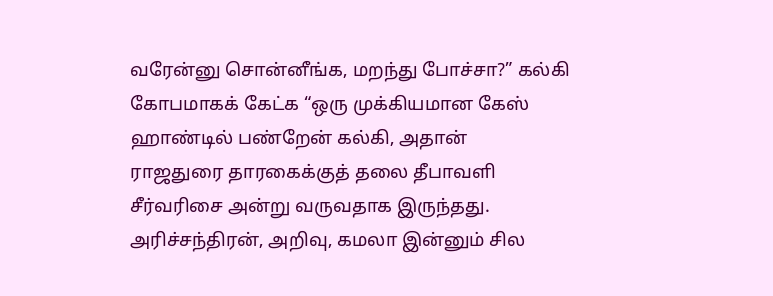வரேன்னு சொன்னீங்க, மறந்து போச்சா?” கல்கி கோபமாகக் கேட்க “ஒரு முக்கியமான கேஸ் ஹாண்டில் பண்றேன் கல்கி, அதான்
ராஜதுரை தாரகைக்குத் தலை தீபாவளி சீர்வரிசை அன்று வருவதாக இருந்தது. அரிச்சந்திரன், அறிவு, கமலா இன்னும் சில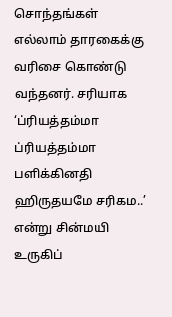சொந்தங்கள் எல்லாம் தாரகைக்கு வரிசை கொண்டு வந்தனர். சரியாக
‘ப்ரியத்தம்மா ப்ரியத்தம்மா பளிக்கினதி ஹிருதயமே சரிகம..’ என்று சின்மயி உருகிப்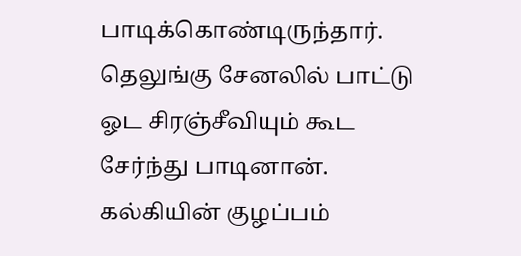பாடிக்கொண்டிருந்தார். தெலுங்கு சேனலில் பாட்டு ஓட சிரஞ்சீவியும் கூட சேர்ந்து பாடினான். கல்கியின் குழப்பம்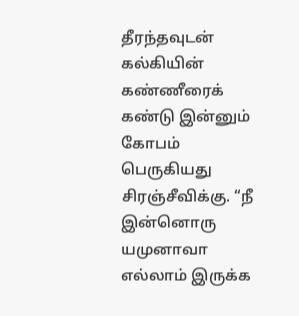தீரந்தவுடன்
கல்கியின் கண்ணீரைக் கண்டு இன்னும் கோபம் பெருகியது சிரஞ்சீவிக்கு. “நீ இன்னொரு யமுனாவா எல்லாம் இருக்க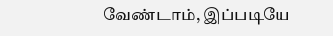வேண்டாம், இப்படியே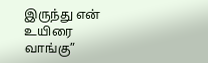இருந்து என் உயிரை வாங்கு”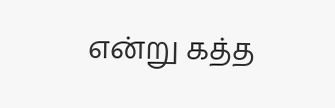என்று கத்த